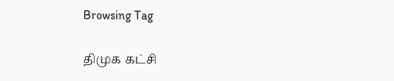Browsing Tag

திமுக கட்சி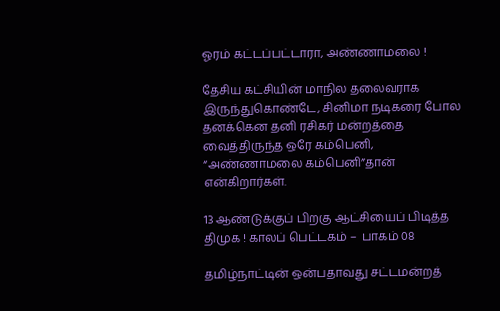ஓரம் கட்டப்பட்டாரா, அண்ணாமலை !

தேசிய கட்சியின் மாநில தலைவராக இருந்துகொண்டே, சினிமா நடிகரை போல தனக்கென தனி ரசிகர் மன்றத்தை வைத்திருந்த ஒரே கம்பெனி, “அண்ணாமலை கம்பெனி”தான் என்கிறார்கள்.

13 ஆண்டுக்குப் பிறகு ஆட்சியைப் பிடித்த திமுக ! காலப் பெட்டகம் –  பாகம் 08

தமிழ்நாட்டின் ஒன்பதாவது சட்டமன்றத்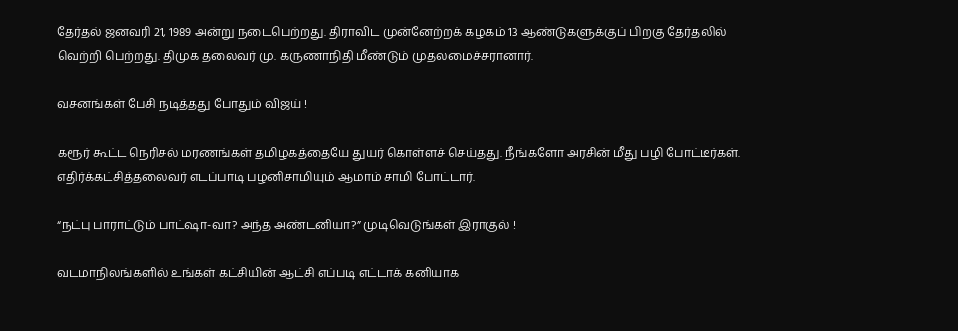தேர்தல் ஜனவரி 21, 1989 அன்று நடைபெற்றது. திராவிட முன்னேற்றக் கழகம் 13 ஆண்டுகளுக்குப் பிறகு தேர்தலில் வெற்றி பெற்றது. திமுக தலைவர் மு. கருணாநிதி மீண்டும் முதலமைச்சரானார்.

வசனங்கள் பேசி நடித்தது போதும் விஜய் !

கரூர் கூட்ட நெரிசல் மரணங்கள் தமிழகத்தையே துயர் கொள்ளச் செய்தது. நீங்களோ அரசின் மீது பழி போட்டீர்கள்.  எதிர்க்கட்சித்தலைவர் எடப்பாடி பழனிசாமியும் ஆமாம் சாமி போட்டார்.

“நட்பு பாராட்டும் பாட்ஷா-வா? அந்த அண்டனியா?” முடிவெடுங்கள் இராகுல் !

வடமாநிலங்களில் உங்கள் கட்சியின் ஆட்சி எப்படி எட்டாக் கனியாக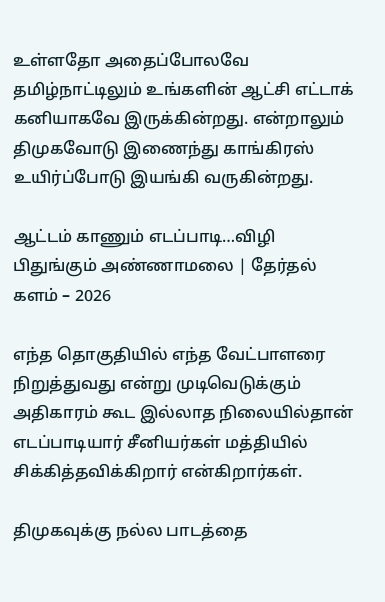உள்ளதோ அதைப்போலவே தமிழ்நாட்டிலும் உங்களின் ஆட்சி எட்டாக் கனியாகவே இருக்கின்றது. என்றாலும் திமுகவோடு இணைந்து காங்கிரஸ் உயிர்ப்போடு இயங்கி வருகின்றது.

ஆட்டம் காணும் எடப்பாடி…விழி பிதுங்கும் அண்ணாமலை | தேர்தல் களம் – 2026

எந்த தொகுதியில் எந்த வேட்பாளரை நிறுத்துவது என்று முடிவெடுக்கும் அதிகாரம் கூட இல்லாத நிலையில்தான் எடப்பாடியார் சீனியர்கள் மத்தியில் சிக்கித்தவிக்கிறார் என்கிறார்கள்.

திமுகவுக்கு நல்ல பாடத்தை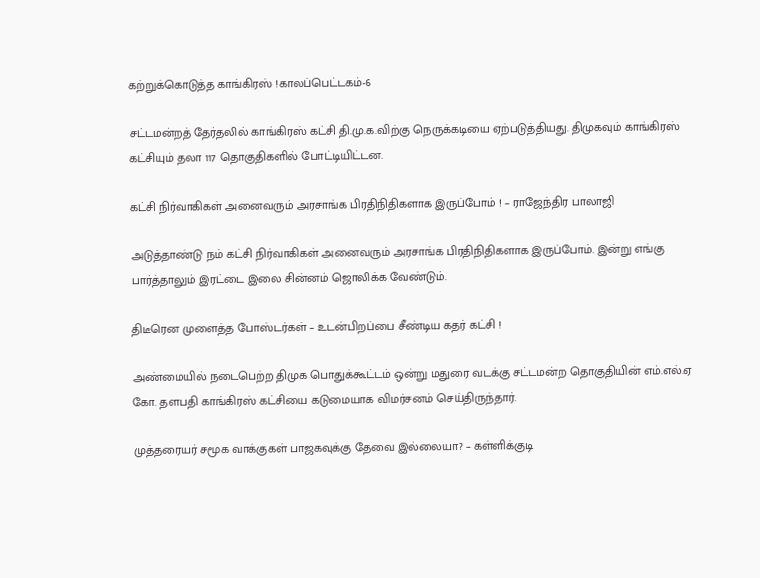கற்றுக்கொடுத்த காங்கிரஸ் !காலப்பெட்டகம்-6

சட்டமன்றத் தேர்தலில் காங்கிரஸ் கட்சி தி.மு.க.விற்கு நெருக்கடியை ஏற்படுத்தியது. திமுகவும் காங்கிரஸ் கட்சியும் தலா 117 தொகுதிகளில் போட்டியிட்டன.

கட்சி நிர்வாகிகள் அனைவரும் அரசாங்க பிரதிநிதிகளாக இருப்போம் ! – ராஜேந்திர பாலாஜி

அடுத்தாண்டு நம் கட்சி நிர்வாகிகள் அனைவரும் அரசாங்க பிரதிநிதிகளாக இருப்போம். இன்று எங்கு பார்த்தாலும் இரட்டை இலை சின்னம் ஜொலிக்க வேண்டும்.

திடீரென முளைத்த போஸ்டர்கள் – உடன்பிறப்பை சீண்டிய கதர் கட்சி !

அண்மையில் நடைபெற்ற திமுக பொதுக்கூட்டம் ஒன்று மதுரை வடக்கு சட்டமன்ற தொகுதியின் எம்.எல்.ஏ கோ. தளபதி காங்கிரஸ் கட்சியை கடுமையாக விமர்சனம் செய்திருந்தார்.

முத்தரையர் சமூக வாக்குகள் பாஜகவுக்கு தேவை இல்லையா? – கள்ளிக்குடி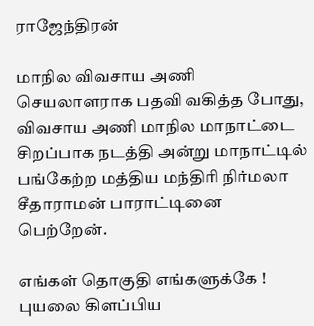ராஜேந்திரன்

மாநில விவசாய அணி செயலாளராக பதவி வகித்த போது, விவசாய அணி மாநில மாநாட்டை சிறப்பாக நடத்தி அன்று மாநாட்டில் பங்கேற்ற மத்திய மந்திரி நிர்மலா சீதாராமன் பாராட்டினை பெற்றேன்.

எங்கள் தொகுதி எங்களுக்கே ! புயலை கிளப்பிய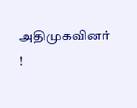அதிமுகவினர் !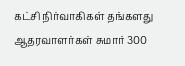கட்சி நிர்வாகிகள் தங்களது ஆதரவாளர்கள் சுமார் 300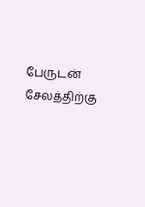பேருடன் சேலத்திற்கு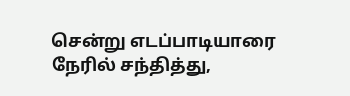சென்று எடப்பாடியாரை நேரில் சந்தித்து,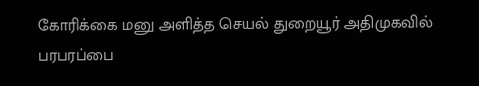கோரிக்கை மனு அளித்த செயல் துறையூர் அதிமுகவில் பரபரப்பை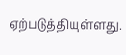ஏற்படுத்தியுள்ளது.